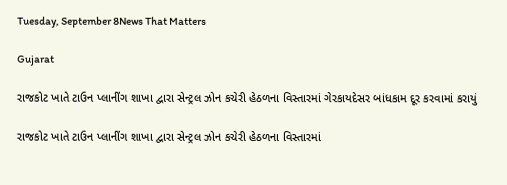Tuesday, September 8News That Matters

Gujarat

રાજકોટ ખાતે ટાઉન પ્લાનીંગ શાખા દ્વારા સેન્ટ્રલ ઝોન કચેરી હેઠળના વિસ્તારમાં ગેરકાયદેસર બાંધકામ દૂર કરવામાં કરાયું

રાજકોટ ખાતે ટાઉન પ્લાનીંગ શાખા દ્વારા સેન્ટ્રલ ઝોન કચેરી હેઠળના વિસ્તારમાં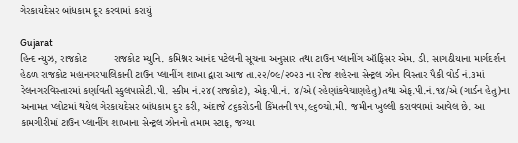ગેરકાયદેસર બાંધકામ દૂર કરવામાં કરાયું

Gujarat
હિન્દ ન્યુઝ, રાજકોટ         રાજકોટ મ્યુનિ. કમિશ્નર આનંદ પટેલની સૂચના અનુસાર તથા ટાઉન પ્લાનીંગ ઑફિસર એમ. ડી. સાગઠીયાના માર્ગદર્શન હેઠળ રાજકોટ મહાનગરપાલિકાની ટાઉન પ્લાનીંગ શાખા દ્વારા આજ તા.૨૨/૦૯/૨૦૨૩ ના રોજ શહેરના સેન્ટ્રલ ઝોન વિસ્તાર પૈકી વોર્ડ નં.૩માં રેલનગરવિસ્તારમાં કર્ણાવતી સ્કુલપાસેટી.પી. સ્કીમ નં.૨૪(રાજકોટ), એફ.પી.નં. ૪/એ(રહેણાંકવેચાણહેતુ)તથા એફ.પી.નં.૧૪/એ (ગાર્ડન હેતુ)ના અનામત પ્લોટમાં થયેલ ગેરકાયદેસર બાંધકામ દુર કરી, અંદાજે ૮૬કરોડની કિંમતની ૧૫,૯૬૦ચો.મી. જમીન ખુલ્લી કરાવવામાં આવેલ છે. આ કામગીરીમાં ટાઉન પ્લાનીંગ શાખાના સેન્ટ્રલ ઝોનનો તમામ સ્ટાફ, જગ્યા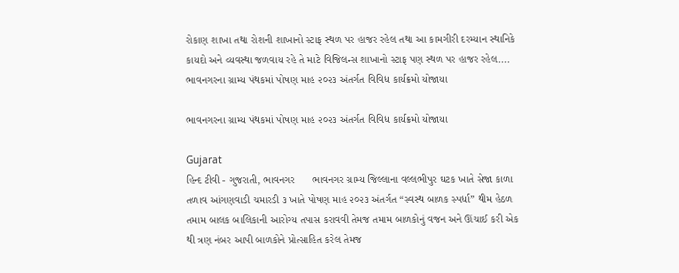રોકાણ શાખા તથા રોશની શાખાનો સ્ટાફ સ્થળ પર હાજર રહેલ તથા આ કામગીરી દરમ્યાન સ્થાનિકે કાયદો અને વ્યવસ્થા જળવાય રહે તે માટે વિજિલન્સ શાખાનો સ્ટાફ પણ સ્થળ પર હાજર રહેલ....
ભાવનગરના ગ્રામ્ય પંથકમાં પોષણ માહ ૨૦૨૩ અંતર્ગત વિવિધ કાર્યક્રમો યોજાયા

ભાવનગરના ગ્રામ્ય પંથકમાં પોષણ માહ ૨૦૨૩ અંતર્ગત વિવિધ કાર્યક્રમો યોજાયા

Gujarat
હિન્દ ટીવી - ગુજરાતી, ભાવનગર      ભાવનગર ગ્રામ્ય જિલ્લાના વલ્લભીપુર ઘટક ખાતે સેજા કાળા તળાવ આંગણવાડી ચમારડી ૩ ખાતે પોષણ માહ ૨૦૨૩ અંતર્ગત “સ્વસ્થ બાળક સ્પર્ધા” થીમ હેઠળ તમામ બાલક બાલિકાની આરોગ્ય તપાસ કરાવવી તેમજ તમામ બાળકોનું વજન અને ઊંચાઈ કરી એક થી ત્રણ નંબર આપી બાળકોને પ્રોત્સાહિત કરેલ તેમજ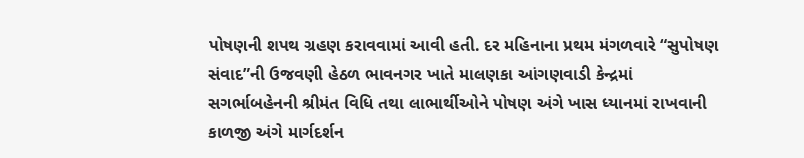પોષણની શપથ ગ્રહણ કરાવવામાં આવી હતી. દર મહિનાના પ્રથમ મંગળવારે “સુપોષણ સંવાદ”ની ઉજવણી હેઠળ ભાવનગર ખાતે માલણકા આંગણવાડી કેન્દ્રમાં સગર્ભાબહેનની શ્રીમંત વિધિ તથા લાભાર્થીઓને પોષણ અંગે ખાસ ધ્યાનમાં રાખવાની કાળજી અંગે માર્ગદર્શન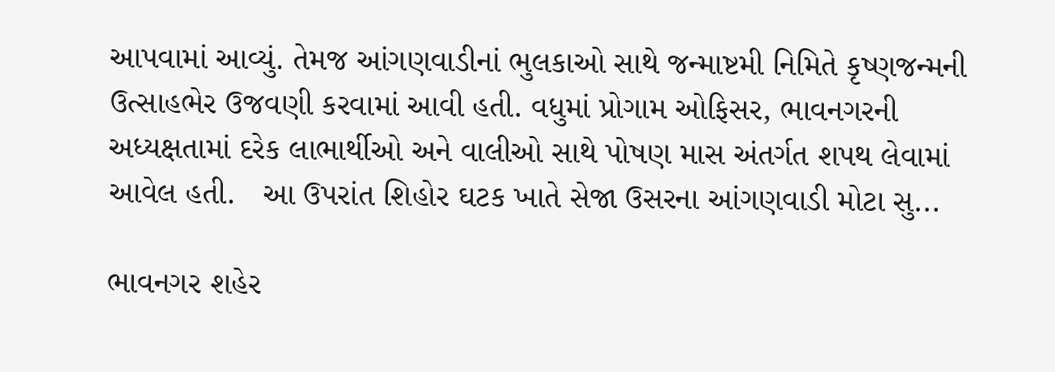આપવામાં આવ્યું. તેમજ આંગણવાડીનાં ભુલકાઓ સાથે જન્માષ્ટમી નિમિતે કૃષ્ણજન્મની ઉત્સાહભેર ઉજવણી કરવામાં આવી હતી. વધુમાં પ્રોગામ ઓફિસર, ભાવનગરની અધ્યક્ષતામાં દરેક લાભાર્થીઓ અને વાલીઓ સાથે પોષણ માસ અંતર્ગત શપથ લેવામાં આવેલ હતી.   આ ઉપરાંત શિહોર ઘટક ખાતે સેજા ઉસરના આંગણવાડી મોટા સુ...

ભાવનગર શહેર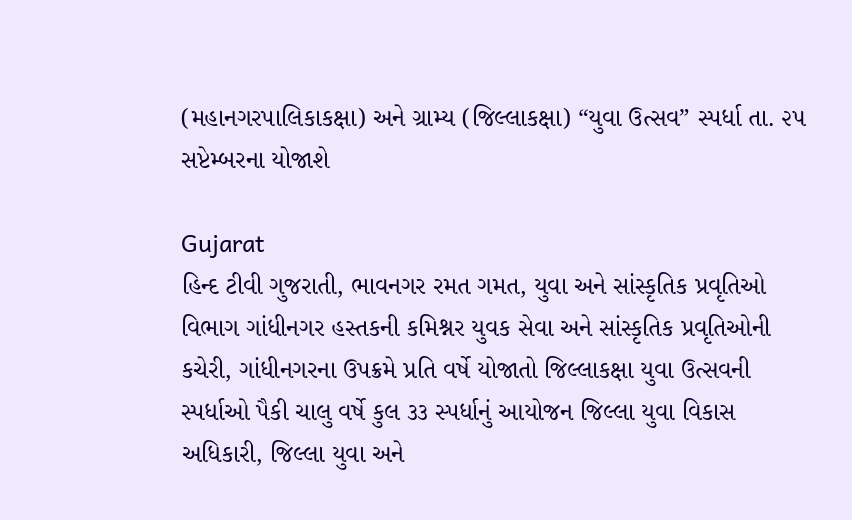(મહાનગરપાલિકાકક્ષા) અને ગ્રામ્ય (જિલ્લાકક્ષા) “યુવા ઉત્સવ” સ્પર્ધા તા. ૨૫ સપ્ટેમ્બરના યોજાશે

Gujarat
હિન્દ ટીવી ગુજરાતી, ભાવનગર રમત ગમત, યુવા અને સાંસ્કૃતિક પ્રવૃતિઓ વિભાગ ગાંધીનગર હસ્તકની કમિશ્નર યુવક સેવા અને સાંસ્કૃતિક પ્રવૃતિઓની કચેરી, ગાંધીનગરના ઉપક્રમે પ્રતિ વર્ષે યોજાતો જિલ્લાકક્ષા યુવા ઉત્સવની સ્પર્ધાઓ પૈકી ચાલુ વર્ષે કુલ ૩૩ સ્પર્ધાનું આયોજન જિલ્લા યુવા વિકાસ અધિકારી, જિલ્લા યુવા અને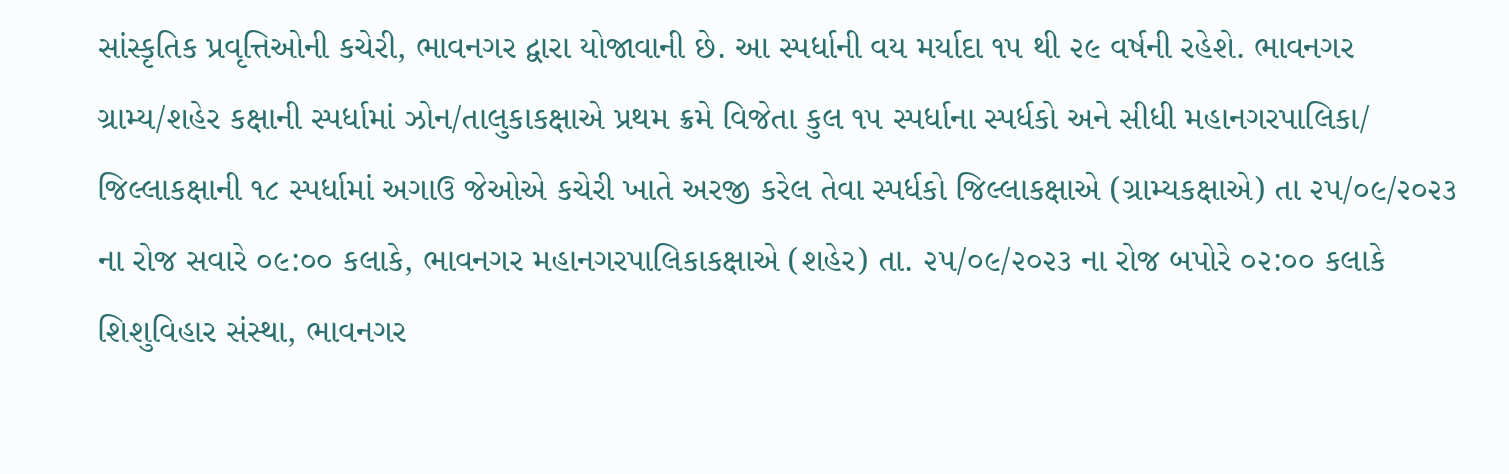સાંસ્કૃતિક પ્રવૃત્તિઓની કચેરી, ભાવનગર દ્વારા યોજાવાની છે. આ સ્પર્ધાની વય મર્યાદા ૧૫ થી ૨૯ વર્ષની રહેશે. ભાવનગર ગ્રામ્ય/શહેર કક્ષાની સ્પર્ધામાં ઝોન/તાલુકાકક્ષાએ પ્રથમ ક્રમે વિજેતા કુલ ૧૫ સ્પર્ધાના સ્પર્ધકો અને સીધી મહાનગરપાલિકા/ જિલ્લાકક્ષાની ૧૮ સ્પર્ધામાં અગાઉ જેઓએ કચેરી ખાતે અરજી કરેલ તેવા સ્પર્ધકો જિલ્લાકક્ષાએ (ગ્રામ્યકક્ષાએ) તા ૨૫/૦૯/૨૦૨૩ ના રોજ સવારે ૦૯:૦૦ કલાકે, ભાવનગર મહાનગરપાલિકાકક્ષાએ (શહેર) તા. ૨૫/૦૯/૨૦૨૩ ના રોજ બપોરે ૦૨:૦૦ કલાકે શિશુવિહાર સંસ્થા, ભાવનગર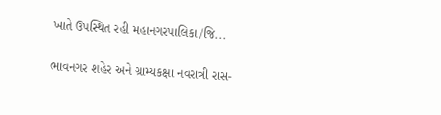ખાતે ઉપસ્થિત રહી મહાનગરપાલિકા/જિ...

ભાવનગર શહેર અને ગ્રામ્યકક્ષા નવરાત્રી રાસ-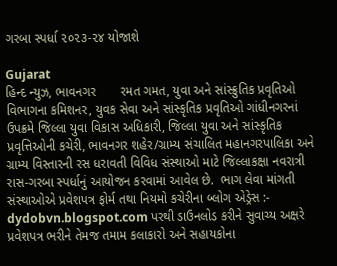ગરબા સ્પર્ધા ૨૦૨૩-૨૪ યોજાશે

Gujarat
હિન્દ ન્યુઝ, ભાવનગર       રમત ગમત, યુવા અને સાંસ્ક્રુતિક પ્રવૃતિઓ વિભાગના કમિશનર, યુવક સેવા અને સાંસ્કૃતિક પ્રવૃતિઓ ગાંધીનગરનાં ઉપક્રમે જિલ્લા યુવા વિકાસ અધિકારી, જિલ્લા યુવા અને સાંસ્કૃતિક પ્રવૃત્તિઓની કચેરી, ભાવનગર શહેર/ગ્રામ્ય સંચાલિત મહાનગરપાલિકા અને ગ્રામ્ય વિસ્તારની રસ ધરાવતી વિવિધ સંસ્થાઓ માટે જિલ્લાકક્ષા નવરાત્રી રાસ-ગરબા સ્પર્ધાનું આયોજન કરવામાં આવેલ છે.  ભાગ લેવા માંગતી સંસ્થાઓએ પ્રવેશપત્ર ફોર્મ તથા નિયમો કચેરીના બ્લોગ એડ્રેસ :- dydobvn.blogspot.com પરથી ડાઉનલોડ કરીને સુવાચ્ય અક્ષરે પ્રવેશપત્ર ભરીને તેમજ તમામ કલાકારો અને સહાયકોના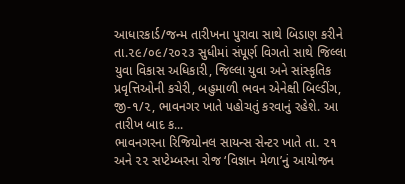આધારકાર્ડ/જન્મ તારીખના પુરાવા સાથે બિડાણ કરીને તા.૨૯/૦૯/૨૦૨૩ સુધીમાં સંપૂર્ણ વિગતો સાથે જિલ્લા યુવા વિકાસ અધિકારી, જિલ્લા યુવા અને સાંસ્કૃતિક પ્રવૃત્તિઓની કચેરી, બહુમાળી ભવન એનેક્ષી બિલ્ડીંગ, જી-૧/૨, ભાવનગર ખાતે પહોચતું કરવાનું રહેશે. આ તારીખ બાદ ક...
ભાવનગરના રિજિયોનલ સાયન્સ સેન્ટર ખાતે તા. ૨૧ અને ૨૨ સપ્ટેમ્બરના રોજ ‘વિજ્ઞાન મેળા’નું આયોજન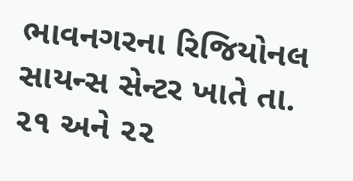ભાવનગરના રિજિયોનલ સાયન્સ સેન્ટર ખાતે તા. ૨૧ અને ૨૨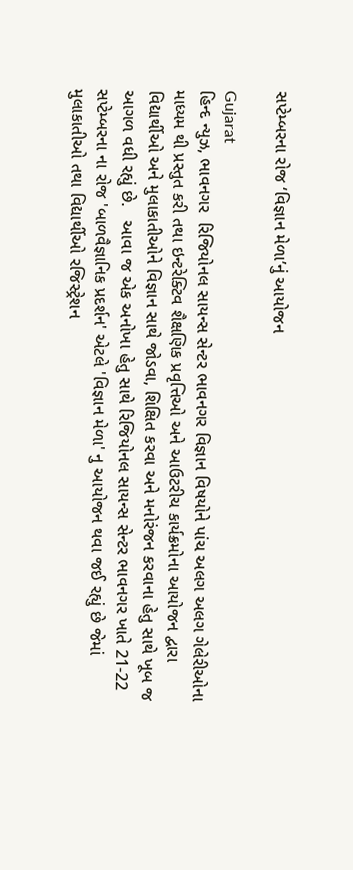સપ્ટેમ્બરના રોજ ‘વિજ્ઞાન મેળા’નું આયોજન

Gujarat
હિન્દ ન્યુઝ, ભાવનગર  રિજિયોનલ સાયન્સ સેન્ટર ભાવનગર વિજ્ઞાન વિષયોને પાંચ અલગ અલગ ગેલેરીઓના માધ્યમ થી પ્રસ્તુત કરી તથા ઇન્ટરેક્ટિવ શૈક્ષણિક પ્રવૃત્તિઓ અને આઉટરીચ કાર્યક્રમોના આયોજન દ્વારા વિદ્યાર્થીઓ અને મુલાકાતીઓને વિજ્ઞાન સાથે જોડવા, શિક્ષિત કરવા અને મનોરંજન કરવાના હેતુ સાથે ખૂબ જ આગળ વધી રહ્યું છે.   આવા જ એક અનોખા હેતુ સાથે રિજિયોનલ સાયન્સ સેન્ટર ભાવનગર ખાતે 21-22 સપ્ટેમ્બરના ના રોજ 'બાળવૈજ્ઞાનિક પ્રદર્શન' એટલે 'વિજ્ઞાન મેળા' નુ આયોજન થવા જઈ રહ્યું છે જેમાં મુલાકાતીઓ તથા વિદ્યાર્થીઓ રજિસ્ટ્રેશન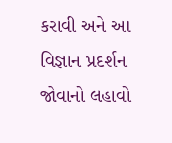કરાવી અને આ વિજ્ઞાન પ્રદર્શન જોવાનો લહાવો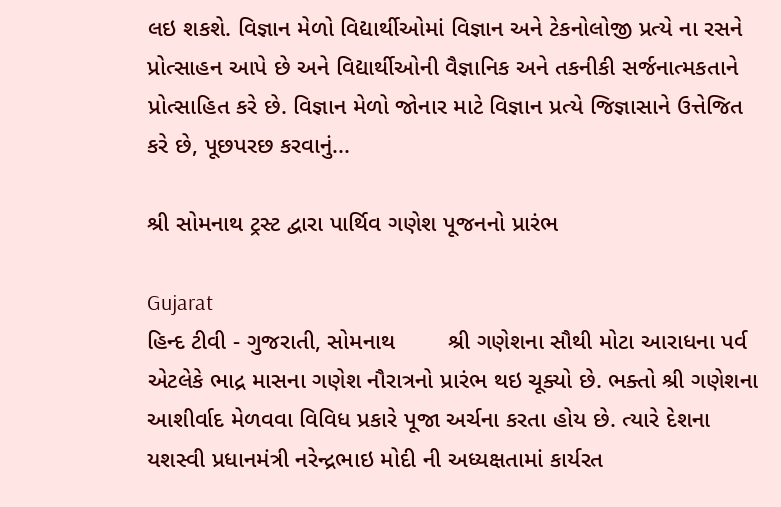લઇ શકશે. વિજ્ઞાન મેળો વિદ્યાર્થીઓમાં વિજ્ઞાન અને ટેકનોલોજી પ્રત્યે ના રસને પ્રોત્સાહન આપે છે અને વિદ્યાર્થીઓની વૈજ્ઞાનિક અને તકનીકી સર્જનાત્મકતાને પ્રોત્સાહિત કરે છે. વિજ્ઞાન મેળો જોનાર માટે વિજ્ઞાન પ્રત્યે જિજ્ઞાસાને ઉત્તેજિત કરે છે, પૂછપરછ કરવાનું...

શ્રી સોમનાથ ટ્રસ્ટ દ્વારા પાર્થિવ ગણેશ પૂજનનો પ્રારંભ

Gujarat
હિન્દ ટીવી - ગુજરાતી, સોમનાથ        શ્રી ગણેશના સૌથી મોટા આરાધના પર્વ એટલેકે ભાદ્ર માસના ગણેશ નૌરાત્રનો પ્રારંભ થઇ ચૂક્યો છે. ભક્તો શ્રી ગણેશના આશીર્વાદ મેળવવા વિવિધ પ્રકારે પૂજા અર્ચના કરતા હોય છે. ત્યારે દેશના યશસ્વી પ્રધાનમંત્રી નરેન્દ્રભાઇ મોદી ની અધ્યક્ષતામાં કાર્યરત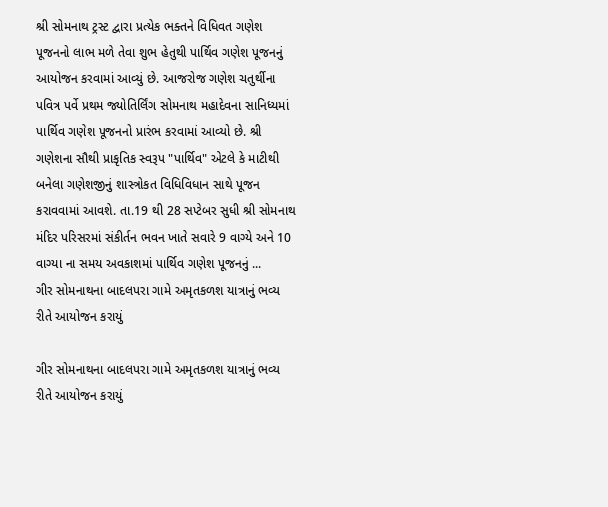શ્રી સોમનાથ ટ્રસ્ટ દ્વારા પ્રત્યેક ભક્તને વિધિવત ગણેશ પૂજનનો લાભ મળે તેવા શુભ હેતુથી પાર્થિવ ગણેશ પૂજનનું આયોજન કરવામાં આવ્યું છે. આજરોજ ગણેશ ચતુર્થીના પવિત્ર પર્વે પ્રથમ જ્યોતિર્લિંગ સોમનાથ મહાદેવના સાનિધ્યમાં પાર્થિવ ગણેશ પૂજનનો પ્રારંભ કરવામાં આવ્યો છે. શ્રી ગણેશના સૌથી પ્રાકૃતિક સ્વરૂપ "પાર્થિવ" એટલે કે માટીથી બનેલા ગણેશજીનું શાસ્ત્રોકત વિધિવિધાન સાથે પૂજન કરાવવામાં આવશે. તા.19 થી 28 સપ્ટેબર સુધી શ્રી સોમનાથ મંદિર પરિસરમાં સંકીર્તન ભવન ખાતે સવારે 9 વાગ્યે અને 10 વાગ્યા ના સમય અવકાશમાં પાર્થિવ ગણેશ પૂજનનું ...
ગીર સોમનાથના બાદલપરા ગામે અમૃતકળશ યાત્રાનું ભવ્ય રીતે આયોજન કરાયું

ગીર સોમનાથના બાદલપરા ગામે અમૃતકળશ યાત્રાનું ભવ્ય રીતે આયોજન કરાયું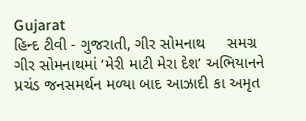Gujarat
હિન્દ ટીવી - ગુજરાતી, ગીર સોમનાથ     સમગ્ર ગીર સોમનાથમાં ‘મેરી માટી મેરા દેશ’ અભિયાનને પ્રચંડ જનસમર્થન મળ્યા બાદ આઝાદી કા અમૃત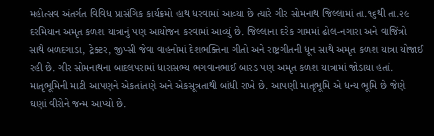મહોત્સવ અંતર્ગત વિવિધ પ્રાસંગિક કાર્યક્રમો હાથ ધરવામાં આવ્યા છે ત્યારે ગીર સોમનાથ જિલ્લામાં તા.૧૬થી તા.૨૯ દરમિયાન અમૃત કળશ યાત્રાનું પણ આયોજન કરવામાં આવ્યું છે. જિલ્લાના દરેક ગામમાં ઢોલ-નગારા અને વાજિંત્રો સાથે બળદગાડા, ટ્રેક્ટર, જીપ્સી જેવા વાહનોમાં દેશભક્તિના ગીતો અને રાષ્ટ્રગીતની ધૂન સાથે અમૃત કળશ યાત્રા યોજાઈ રહી છે. ગીર સોમનાથના બાદલપરામાં ધારાસભ્ય ભગવાનભાઈ બારડ પણ અમૃત કળશ યાત્રામાં જોડાયા હતાં. માતૃભૂમિની માટી આપણને એકતાંતણે અને એકસૂત્રતાથી બાંધી રાખે છે. આપણી માતૃભૂમિ એ ધન્ય ભૂમિ છે જેણે ઘણાં વીરોને જન્મ આપ્યો છે.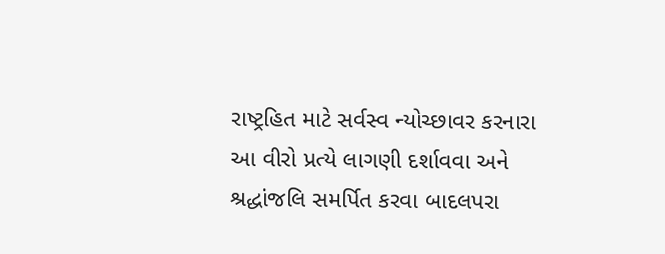રાષ્ટ્રહિત માટે સર્વસ્વ ન્યોચ્છાવર કરનારા આ વીરો પ્રત્યે લાગણી દર્શાવવા અને શ્રદ્ધાંજલિ સમર્પિત કરવા બાદલપરા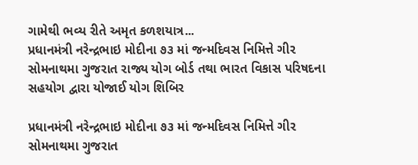ગામેથી ભવ્ય રીતે અમૃત કળશયાત્ર...
પ્રધાનમંત્રી નરેન્દ્રભાઇ મોદીના ૭૩ માં જન્મદિવસ નિમિત્તે ગીર સોમનાથમા ગુજરાત રાજ્ય યોગ બોર્ડ તથા ભારત વિકાસ પરિષદના સહયોગ દ્વારા યોજાઈ યોગ શિબિર

પ્રધાનમંત્રી નરેન્દ્રભાઇ મોદીના ૭૩ માં જન્મદિવસ નિમિત્તે ગીર સોમનાથમા ગુજરાત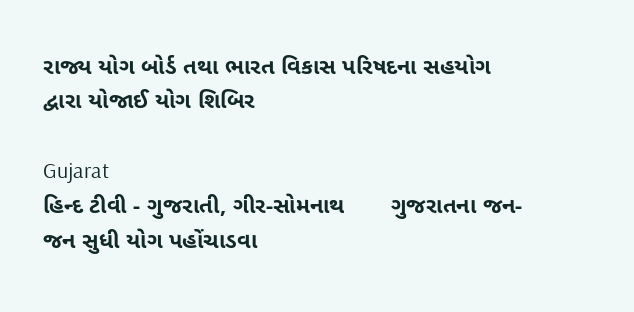રાજ્ય યોગ બોર્ડ તથા ભારત વિકાસ પરિષદના સહયોગ દ્વારા યોજાઈ યોગ શિબિર

Gujarat
હિન્દ ટીવી - ગુજરાતી, ગીર-સોમનાથ       ગુજરાતના જન-જન સુધી યોગ પહોંચાડવા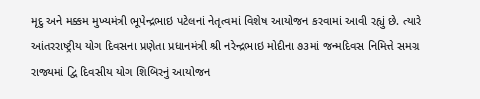મૃદુ અને મક્કમ મુખ્યમંત્રી ભૂપેન્દ્રભાઇ પટેલનાં નેતૃત્વમાં વિશેષ આયોજન કરવામાં આવી રહ્યું છે. ત્યારે આંતરરાષ્ટ્રીય યોગ દિવસના પ્રણેતા પ્રધાનમંત્રી શ્રી નરેન્દ્રભાઇ મોદીના ૭૩માં જન્મદિવસ નિમિત્તે સમગ્ર રાજ્યમાં દ્વિ દિવસીય યોગ શિબિરનું આયોજન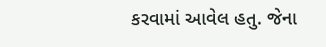કરવામાં આવેલ હતુ. જેના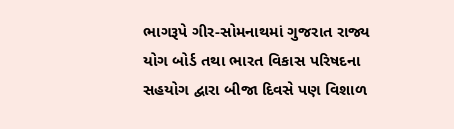ભાગરૂપે ગીર-સોમનાથમાં ગુજરાત રાજ્ય યોગ બોર્ડ તથા ભારત વિકાસ પરિષદના સહયોગ દ્વારા બીજા દિવસે પણ વિશાળ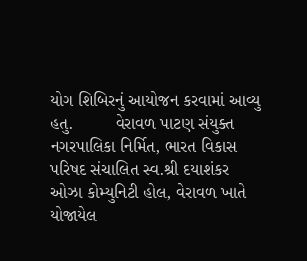યોગ શિબિરનું આયોજન કરવામાં આવ્યુ હતુ.         વેરાવળ પાટણ સંયુક્ત નગરપાલિકા નિર્મિત, ભારત વિકાસ પરિષદ સંચાલિત સ્વ.શ્રી દયાશંકર ઓઝા કોમ્યુનિટી હોલ, વેરાવળ ખાતે યોજાયેલ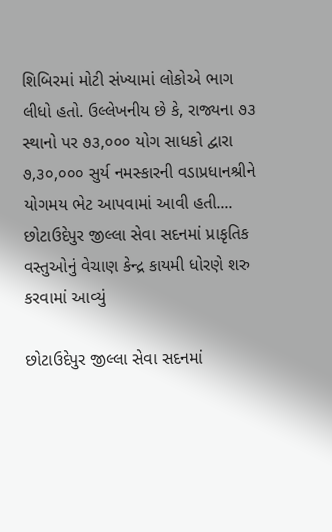શિબિરમાં મોટી સંખ્યામાં લોકોએ ભાગ લીધો હતો. ઉલ્લેખનીય છે કે, રાજ્યના ૭૩ સ્થાનો પર ૭૩,૦૦૦ યોગ સાધકો દ્વારા ૭,૩૦,૦૦૦ સુર્ય નમસ્કારની વડાપ્રધાનશ્રીને યોગમય ભેટ આપવામાં આવી હતી....
છોટાઉદેપુર જીલ્લા સેવા સદનમાં પ્રાકૃતિક વસ્તુઓનું વેચાણ કેન્દ્ર કાયમી ધોરણે શરુ કરવામાં આવ્યું

છોટાઉદેપુર જીલ્લા સેવા સદનમાં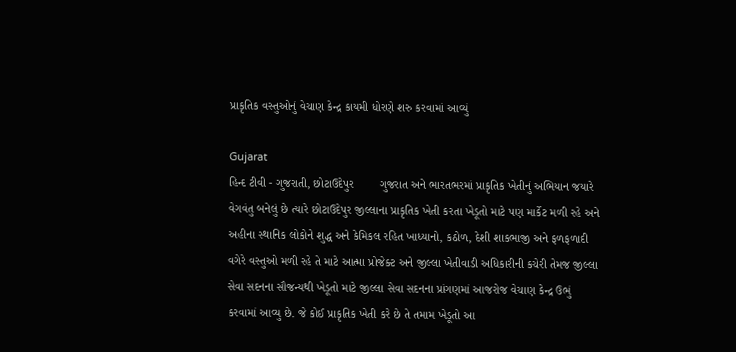પ્રાકૃતિક વસ્તુઓનું વેચાણ કેન્દ્ર કાયમી ધોરણે શરુ કરવામાં આવ્યું

Gujarat
હિન્દ ટીવી - ગુજરાતી, છોટાઉદેપુર        ગુજરાત અને ભારતભરમાં પ્રાકૃતિક ખેતીનું અભિયાન જયારે વેગવંતુ બનેલું છે ત્યારે છોટાઉદેપુર જીલ્લાના પ્રાકૃતિક ખેતી કરતા ખેડૂતો માટે પણ માર્કેટ મળી રહે અને અહીના સ્થાનિક લોકોને શુદ્ધ અને કેમિકલ રહિત ખાધ્યાનો, કઠોળ, દેશી શાકભાજી અને ફળફળાદી વગેરે વસ્તુઓ મળી રહે તે માટે આત્મા પ્રોજેક્ટ અને જીલ્લા ખેતીવાડી અધિકારીની કચેરી તેમજ જીલ્લા સેવા સદનના સૌજન્યથી ખેડૂતો માટે જીલ્લા સેવા સદનના પ્રાંગણમાં આજરોજ વેચાણ કેન્દ્ર ઉભું કરવામાં આવ્યુ છે. જે કોઈ પ્રાકૃતિક ખેતી કરે છે તે તમામ ખેડૂતો આ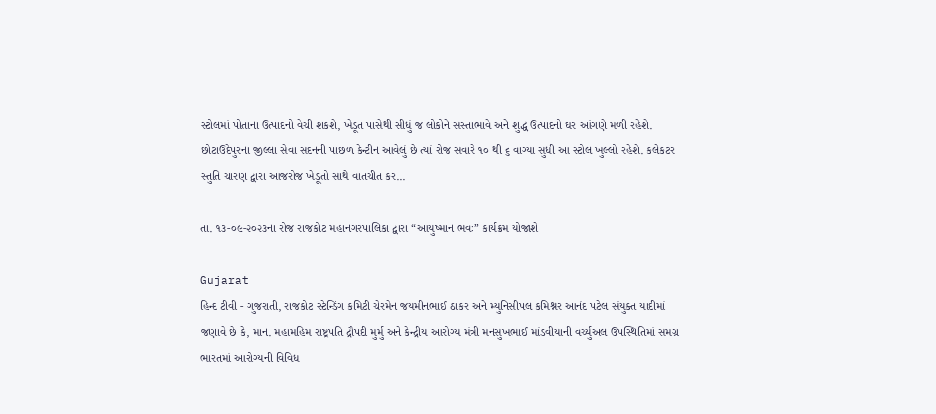સ્ટોલમાં પોતાના ઉત્પાદનો વેચી શકશે, ખેડૂત પાસેથી સીધું જ લોકોને સસ્તાભાવે અને શુદ્ધ ઉત્પાદનો ઘર આંગણે મળી રહેશે. છોટાઉદેપુરના જીલ્લા સેવા સદનની પાછળ કેન્ટીન આવેલું છે ત્યાં રોજ સવારે ૧૦ થી ૬ વાગ્યા સુધી આ સ્ટોલ ખુલ્લો રહેશે. કલેકટર સ્તુતિ ચારણ દ્વારા આજરોજ ખેડૂતો સાથે વાતચીત કર...

તા. ૧૩-૦૯-૨૦૨૩ના રોજ રાજકોટ મહાનગરપાલિકા દ્વારા “આયુષ્માન ભવઃ” કાર્યક્રમ યોજાશે

Gujarat
હિન્દ ટીવી - ગુજરાતી, રાજકોટ સ્ટેન્ડિંગ કમિટી ચેરમેન જયમીનભાઈ ઠાકર અને મ્યુનિસીપલ કમિશ્નર આનંદ પટેલ સંયુક્ત યાદીમાં જણાવે છે કે, માન. મહામહિમ રાષ્ટ્રપતિ દ્રૌપદી મુર્મુ અને કેન્દ્રીય આરોગ્ય મંત્રી મનસુખભાઈ માંડવીયાની વર્ચ્યુઅલ ઉપસ્થિતિમાં સમગ્ર ભારતમાં આરોગ્યની વિવિધ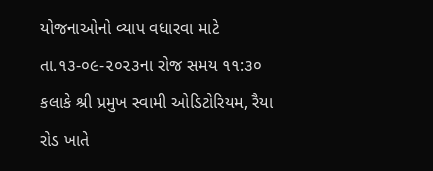યોજનાઓનો વ્યાપ વધારવા માટે તા.૧૩-૦૯-૨૦૨૩ના રોજ સમય ૧૧:૩૦ કલાકે શ્રી પ્રમુખ સ્વામી ઓડિટોરિયમ, રૈયા રોડ ખાતે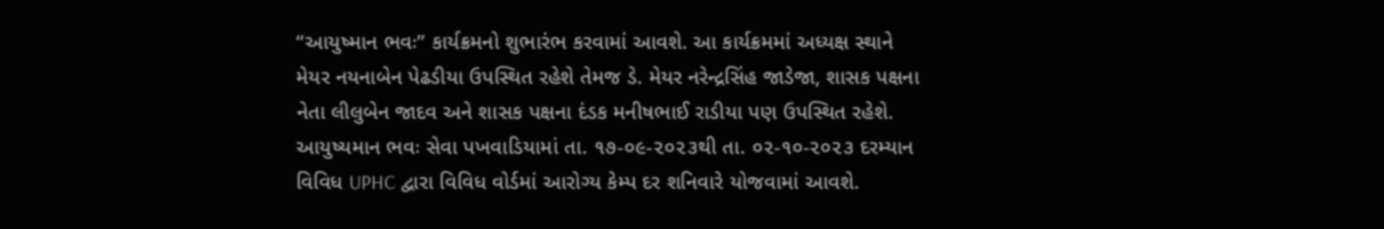“આયુષ્માન ભવઃ” કાર્યક્રમનો શુભારંભ કરવામાં આવશે. આ કાર્યક્રમમાં અધ્યક્ષ સ્થાને મેયર નયનાબેન પેઢડીયા ઉપસ્થિત રહેશે તેમજ ડે. મેયર નરેન્દ્રસિંહ જાડેજા, શાસક પક્ષના નેતા લીલુબેન જાદવ અને શાસક પક્ષના દંડક મનીષભાઈ રાડીયા પણ ઉપસ્થિત રહેશે.         આયુષ્યમાન ભવઃ સેવા પખવાડિયામાં તા. ૧૭-૦૯-૨૦૨૩થી તા. ૦૨-૧૦-૨૦૨૩ દરમ્યાન વિવિધ UPHC દ્વારા વિવિધ વોર્ડમાં આરોગ્ય કેમ્પ દર શનિવારે યોજવામાં આવશે.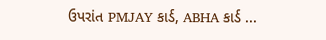ઉપરાંત PMJAY કાર્ડ, ABHA કાર્ડ ...